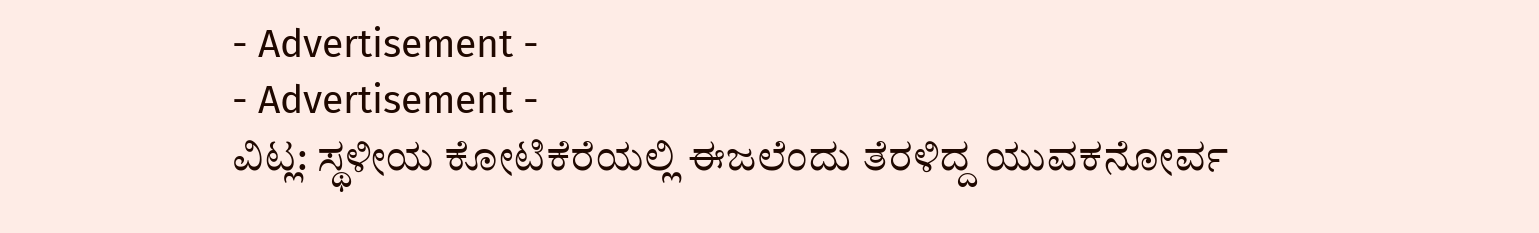- Advertisement -
- Advertisement -
ವಿಟ್ಲ: ಸ್ಥಳೀಯ ಕೋಟಿಕೆರೆಯಲ್ಲಿ ಈಜಲೆಂದು ತೆರಳಿದ್ದ ಯುವಕನೋರ್ವ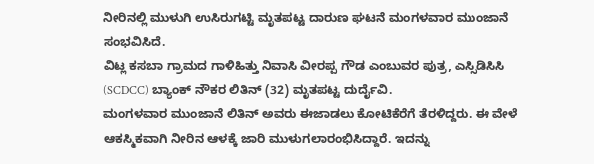ನೀರಿನಲ್ಲಿ ಮುಳುಗಿ ಉಸಿರುಗಟ್ಟಿ ಮೃತಪಟ್ಟ ದಾರುಣ ಘಟನೆ ಮಂಗಳವಾರ ಮುಂಜಾನೆ ಸಂಭವಿಸಿದೆ.
ವಿಟ್ಲ ಕಸಬಾ ಗ್ರಾಮದ ಗಾಳಿಹಿತ್ತು ನಿವಾಸಿ ವೀರಪ್ಪ ಗೌಡ ಎಂಬುವರ ಪುತ್ರ, ಎಸ್ಸಿಡಿಸಿಸಿ (SCDCC) ಬ್ಯಾಂಕ್ ನೌಕರ ಲಿತಿನ್ (32) ಮೃತಪಟ್ಟ ದುರ್ದೈವಿ.
ಮಂಗಳವಾರ ಮುಂಜಾನೆ ಲಿತಿನ್ ಅವರು ಈಜಾಡಲು ಕೋಟಿಕೆರೆಗೆ ತೆರಳಿದ್ದರು. ಈ ವೇಳೆ ಆಕಸ್ಮಿಕವಾಗಿ ನೀರಿನ ಆಳಕ್ಕೆ ಜಾರಿ ಮುಳುಗಲಾರಂಭಿಸಿದ್ದಾರೆ. ಇದನ್ನು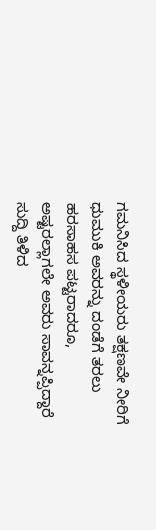ಗಮನಿಸಿದ ಸ್ಥಳೀಯರು ತಕ್ಷಣವೇ ನೀರಿಗೆ ಧುಮುಕಿ ಅವರನ್ನು ದಂಡೆಗೆ ತರಲು ಹರಸಾಹಸ ಪಟ್ಟರಾದರೂ, ಅಷ್ಟರಲ್ಲಾಗಲೇ ಅವರು ಸಾವನ್ನಪ್ಪಿದ್ದಾರೆ ಸುದ್ದಿ ತಿಳಿದ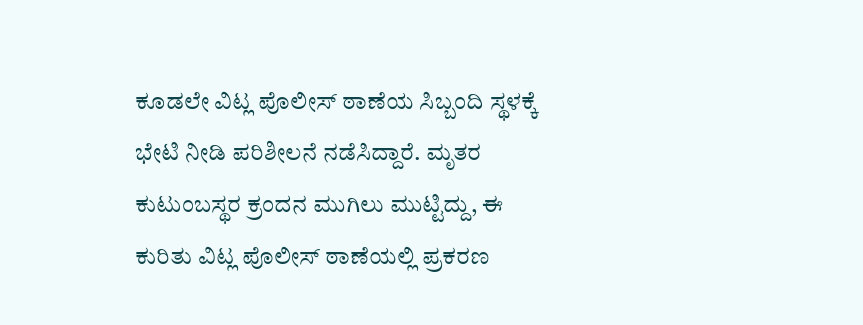ಕೂಡಲೇ ವಿಟ್ಲ ಪೊಲೀಸ್ ಠಾಣೆಯ ಸಿಬ್ಬಂದಿ ಸ್ಥಳಕ್ಕೆ ಭೇಟಿ ನೀಡಿ ಪರಿಶೀಲನೆ ನಡೆಸಿದ್ದಾರೆ. ಮೃತರ ಕುಟುಂಬಸ್ಥರ ಕ್ರಂದನ ಮುಗಿಲು ಮುಟ್ಟಿದ್ದು, ಈ ಕುರಿತು ವಿಟ್ಲ ಪೊಲೀಸ್ ಠಾಣೆಯಲ್ಲಿ ಪ್ರಕರಣ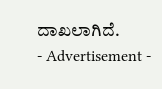ದಾಖಲಾಗಿದೆ.
- Advertisement -